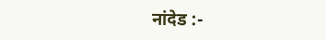नांदेड :-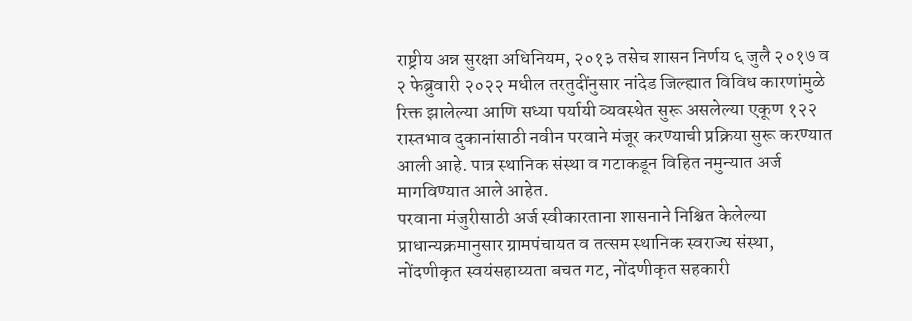राष्ट्रीय अन्न सुरक्षा अधिनियम, २०१३ तसेच शासन निर्णय ६ जुलै २०१७ व २ फेब्रुवारी २०२२ मधील तरतुदींनुसार नांदेड जिल्ह्यात विविध कारणांमुळे रिक्त झालेल्या आणि सध्या पर्यायी व्यवस्थेत सुरू असलेल्या एकूण १२२ रास्तभाव दुकानांसाठी नवीन परवाने मंजूर करण्याची प्रक्रिया सुरू करण्यात आली आहे. पात्र स्थानिक संस्था व गटाकडून विहित नमुन्यात अर्ज मागविण्यात आले आहेत.
परवाना मंजुरीसाठी अर्ज स्वीकारताना शासनाने निश्चित केलेल्या प्राधान्यक्रमानुसार ग्रामपंचायत व तत्सम स्थानिक स्वराज्य संस्था, नोंदणीकृत स्वयंसहाय्यता बचत गट, नोंदणीकृत सहकारी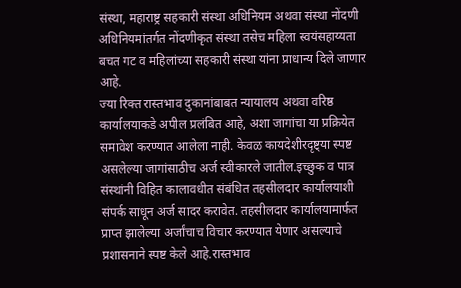संस्था, महाराष्ट्र सहकारी संस्था अधिनियम अथवा संस्था नोंदणी अधिनियमांतर्गत नोंदणीकृत संस्था तसेच महिला स्वयंसहाय्यता बचत गट व महिलांच्या सहकारी संस्था यांना प्राधान्य दिले जाणार आहे.
ज्या रिक्त रास्तभाव दुकानांबाबत न्यायालय अथवा वरिष्ठ कार्यालयाकडे अपील प्रलंबित आहे, अशा जागांचा या प्रक्रियेत समावेश करण्यात आलेला नाही. केवळ कायदेशीरदृष्ट्या स्पष्ट असलेल्या जागांसाठीच अर्ज स्वीकारले जातील.इच्छुक व पात्र संस्थांनी विहित कालावधीत संबंधित तहसीलदार कार्यालयाशी संपर्क साधून अर्ज सादर करावेत. तहसीलदार कार्यालयामार्फत प्राप्त झालेल्या अर्जांचाच विचार करण्यात येणार असल्याचे प्रशासनाने स्पष्ट केले आहे.रास्तभाव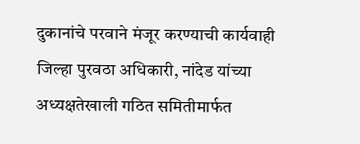दुकानांचे परवाने मंजूर करण्याची कार्यवाही जिल्हा पुरवठा अधिकारी, नांदेड यांच्या अध्यक्षतेखाली गठित समितीमार्फत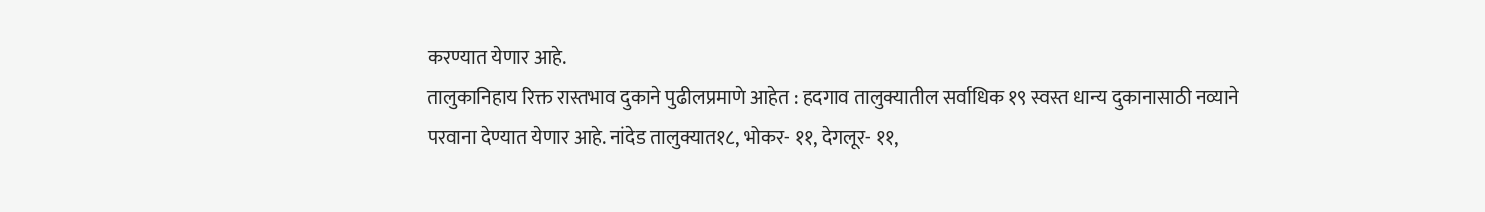करण्यात येणार आहे.
तालुकानिहाय रिक्त रास्तभाव दुकाने पुढीलप्रमाणे आहेत : हदगाव तालुक्यातील सर्वाधिक १९ स्वस्त धान्य दुकानासाठी नव्याने परवाना देण्यात येणार आहे. नांदेड तालुक्यात१८, भोकर- ११, देगलूर- ११,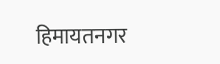हिमायतनगर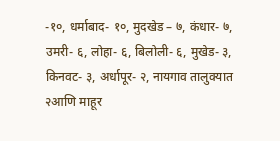-१०, धर्माबाद- १०, मुदखेड – ७, कंधार- ७, उमरी- ६, लोहा- ६, बिलोली- ६, मुखेड- ३, किनवट- ३, अर्धापूर- २, नायगाव तालुक्यात २आणि माहूर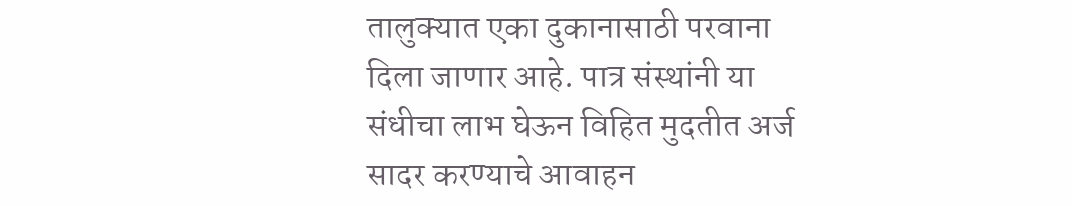तालुक्यात एका दुकानासाठी परवाना दिला जाणार आहे. पात्र संस्थांनी या संधीचा लाभ घेऊन विहित मुदतीत अर्ज सादर करण्याचे आवाहन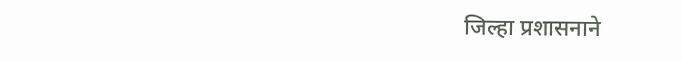जिल्हा प्रशासनाने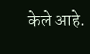केले आहे.